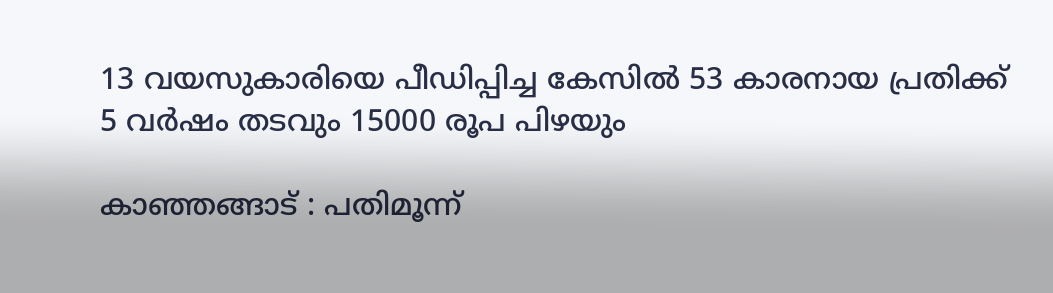13 വയസുകാരിയെ പീഡിപ്പിച്ച കേസില്‍ 53 കാരനായ പ്രതിക്ക് 5 വര്‍ഷം തടവും 15000 രൂപ പിഴയും

കാഞ്ഞങ്ങാട് : പതിമൂന്ന്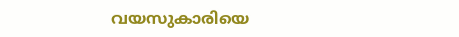വയസുകാരിയെ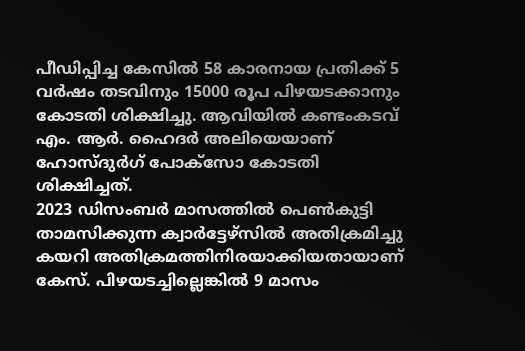പീഡിപ്പിച്ച കേസില്‍ 58 കാരനായ പ്രതിക്ക് 5 വര്‍ഷം തടവിനും 15000 രൂപ പിഴയടക്കാനും
കോടതി ശിക്ഷിച്ചു. ആവിയില്‍ കണ്ടംകടവ് എം. ആര്‍. ഹൈദര്‍ അലിയെയാണ് ഹോസ്ദുര്‍ഗ് പോക്‌സോ കോടതി ശിക്ഷിച്ചത്.
2023 ഡിസംബര്‍ മാസത്തില്‍ പെണ്‍കുട്ടി താമസിക്കുന്ന ക്വാര്‍ട്ടേഴ്‌സില്‍ അതിക്രമിച്ചു കയറി അതിക്രമത്തിനിരയാക്കിയതായാണ് കേസ്. പിഴയടച്ചില്ലെങ്കില്‍ 9 മാസം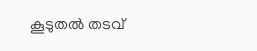കൂടുതല്‍ തടവ്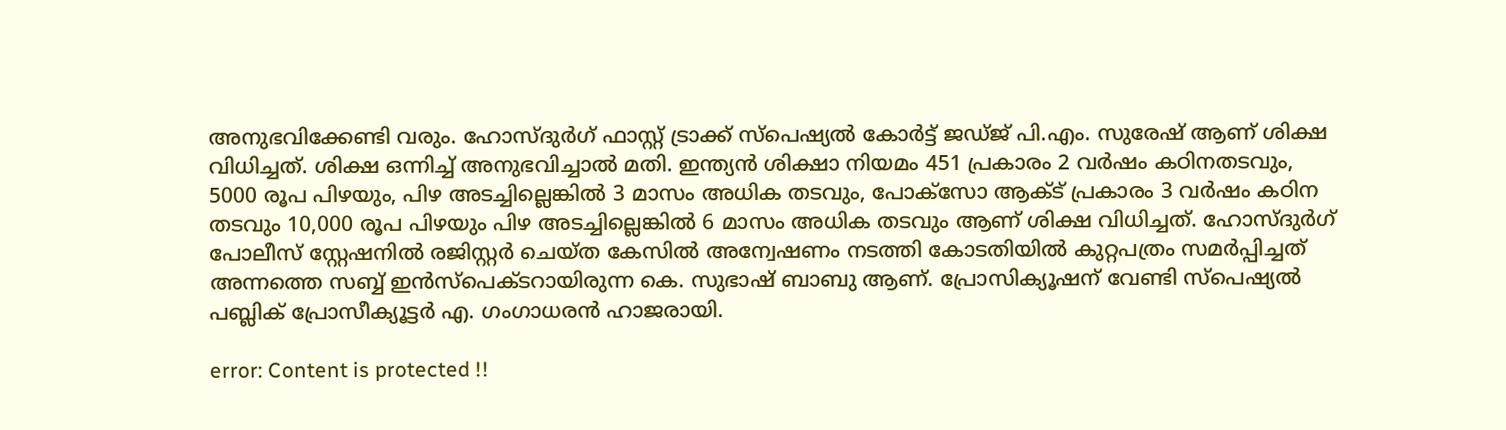അനുഭവിക്കേണ്ടി വരും. ഹോസ്ദുര്‍ഗ് ഫാസ്റ്റ് ട്രാക്ക് സ്‌പെഷ്യല്‍ കോര്‍ട്ട് ജഡ്ജ് പി.എം. സുരേഷ് ആണ് ശിക്ഷ വിധിച്ചത്. ശിക്ഷ ഒന്നിച്ച് അനുഭവിച്ചാല്‍ മതി. ഇന്ത്യന്‍ ശിക്ഷാ നിയമം 451 പ്രകാരം 2 വര്‍ഷം കഠിനതടവും, 5000 രൂപ പിഴയും, പിഴ അടച്ചില്ലെങ്കില്‍ 3 മാസം അധിക തടവും, പോക്‌സോ ആക്ട് പ്രകാരം 3 വര്‍ഷം കഠിന തടവും 10,000 രൂപ പിഴയും പിഴ അടച്ചില്ലെങ്കില്‍ 6 മാസം അധിക തടവും ആണ് ശിക്ഷ വിധിച്ചത്. ഹോസ്ദുര്‍ഗ് പോലീസ് സ്റ്റേഷനില്‍ രജിസ്റ്റര്‍ ചെയ്ത കേസില്‍ അന്വേഷണം നടത്തി കോടതിയില്‍ കുറ്റപത്രം സമര്‍പ്പിച്ചത് അന്നത്തെ സബ്ബ് ഇന്‍സ്‌പെക്ടറായിരുന്ന കെ. സുഭാഷ് ബാബു ആണ്. പ്രോസിക്യൂഷന് വേണ്ടി സ്‌പെഷ്യല്‍ പബ്ലിക് പ്രോസീക്യൂട്ടര്‍ എ. ഗംഗാധരന്‍ ഹാജരായി.

error: Content is protected !!